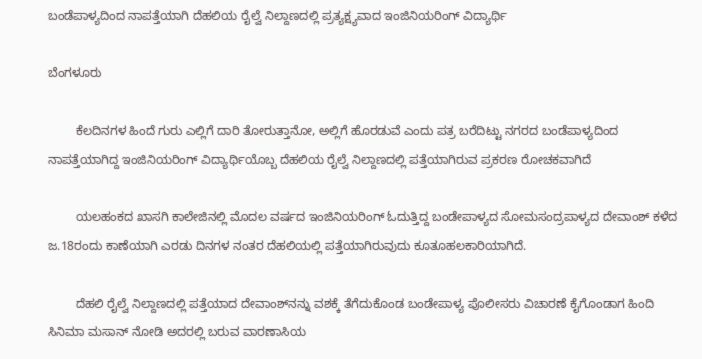ಬಂಡೆಪಾಳ್ಯದಿಂದ ನಾಪತ್ತೆಯಾಗಿ ದೆಹಲಿಯ ರೈಲ್ವೆ ನಿಲ್ದಾಣದಲ್ಲಿ ಪ್ರತ್ಯಕ್ಷ್ಯವಾದ ಇಂಜಿನಿಯರಿಂಗ್ ವಿದ್ಯಾರ್ಥಿ

ಬೆಂಗಳೂರು

        ಕೆಲದಿನಗಳ ಹಿಂದೆ ಗುರು ಎಲ್ಲಿಗೆ ದಾರಿ ತೋರುತ್ತಾನೋ, ಅಲ್ಲಿಗೆ ಹೊರಡುವೆ ಎಂದು ಪತ್ರ ಬರೆದಿಟ್ಟು ನಗರದ ಬಂಡೆಪಾಳ್ಯದಿಂದ ನಾಪತ್ತೆಯಾಗಿದ್ದ ಇಂಜಿನಿಯರಿಂಗ್ ವಿದ್ಯಾರ್ಥಿಯೊಬ್ಬ ದೆಹಲಿಯ ರೈಲ್ವೆ ನಿಲ್ದಾಣದಲ್ಲಿ ಪತ್ತೆಯಾಗಿರುವ ಪ್ರಕರಣ ರೋಚಕವಾಗಿದೆ

        ಯಲಹಂಕದ ಖಾಸಗಿ ಕಾಲೇಜಿನಲ್ಲಿ ಮೊದಲ ವರ್ಷದ ಇಂಜಿನಿಯರಿಂಗ್ ಓದುತ್ತಿದ್ದ ಬಂಡೇಪಾಳ್ಯದ ಸೋಮಸಂದ್ರಪಾಳ್ಯದ ದೇವಾಂಶ್ ಕಳೆದ ಜ.18ರಂದು ಕಾಣೆಯಾಗಿ ಎರಡು ದಿನಗಳ ನಂತರ ದೆಹಲಿಯಲ್ಲಿ ಪತ್ತೆಯಾಗಿರುವುದು ಕೂತೂಹಲಕಾರಿಯಾಗಿದೆ.

        ದೆಹಲಿ ರೈಲ್ವೆ ನಿಲ್ದಾಣದಲ್ಲಿ ಪತ್ತೆಯಾದ ದೇವಾಂಶ್‍ನನ್ನು ವಶಕ್ಕೆ ತೆಗೆದುಕೊಂಡ ಬಂಡೇಪಾಳ್ಯ ಪೊಲೀಸರು ವಿಚಾರಣೆ ಕೈಗೊಂಡಾಗ ಹಿಂದಿ ಸಿನಿಮಾ ಮಸಾನ್ ನೋಡಿ ಅದರಲ್ಲಿ ಬರುವ ವಾರಣಾಸಿಯ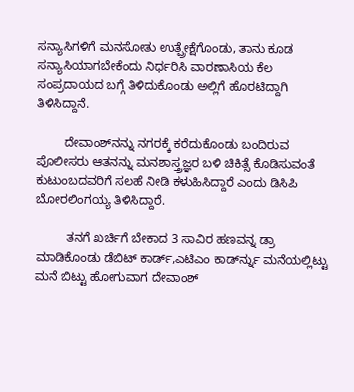ಸನ್ಯಾಸಿಗಳಿಗೆ ಮನಸೋತು ಉತ್ಪ್ರೇಕ್ಷೆಗೊಂಡು, ತಾನು ಕೂಡ ಸನ್ಯಾಸಿಯಾಗಬೇಕೆಂದು ನಿರ್ಧರಿಸಿ ವಾರಣಾಸಿಯ ಕೆಲ ಸಂಪ್ರದಾಯದ ಬಗ್ಗೆ ತಿಳಿದುಕೊಂಡು ಅಲ್ಲಿಗೆ ಹೊರಟಿದ್ದಾಗಿ ತಿಳಿಸಿದ್ದಾನೆ.

        ದೇವಾಂಶ್‍ನನ್ನು ನಗರಕ್ಕೆ ಕರೆದುಕೊಂಡು ಬಂದಿರುವ ಪೊಲೀಸರು ಆತನನ್ನು ಮನಶಾಸ್ತ್ರಜ್ಞರ ಬಳಿ ಚಿಕಿತ್ಸೆ ಕೊಡಿಸುವಂತೆ ಕುಟುಂಬದವರಿಗೆ ಸಲಹೆ ನೀಡಿ ಕಳುಹಿಸಿದ್ದಾರೆ ಎಂದು ಡಿಸಿಪಿ ಬೋರಲಿಂಗಯ್ಯ ತಿಳಿಸಿದ್ದಾರೆ.

         ತನಗೆ ಖರ್ಚಿಗೆ ಬೇಕಾದ 3 ಸಾವಿರ ಹಣವನ್ನ ಡ್ರಾ ಮಾಡಿಕೊಂಡು ಡೆಬಿಟ್ ಕಾರ್ಡ್,ಎಟಿಎಂ ಕಾರ್ಡ್‍ನ್ನು ಮನೆಯಲ್ಲಿಟ್ಟು ಮನೆ ಬಿಟ್ಟು ಹೋಗುವಾಗ ದೇವಾಂಶ್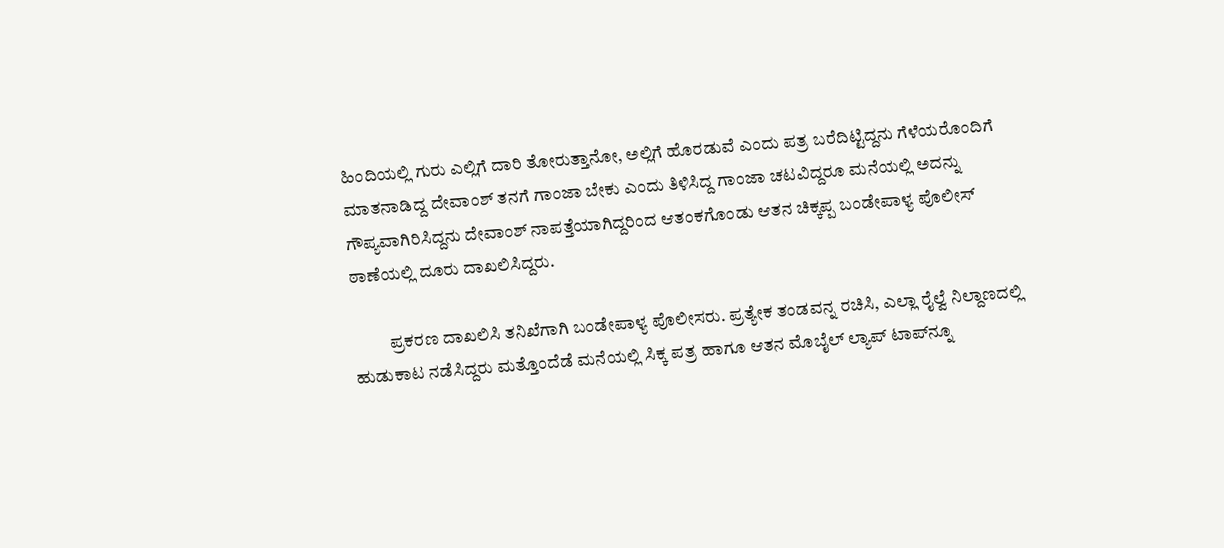ಹಿಂದಿಯಲ್ಲಿ ಗುರು ಎಲ್ಲಿಗೆ ದಾರಿ ತೋರುತ್ತಾನೋ, ಅಲ್ಲಿಗೆ ಹೊರಡುವೆ ಎಂದು ಪತ್ರ ಬರೆದಿಟ್ಟಿದ್ದನು ಗೆಳೆಯರೊಂದಿಗೆ ಮಾತನಾಡಿದ್ದ ದೇವಾಂಶ್ ತನಗೆ ಗಾಂಜಾ ಬೇಕು ಎಂದು ತಿಳಿಸಿದ್ದ ಗಾಂಜಾ ಚಟವಿದ್ದರೂ ಮನೆಯಲ್ಲಿ ಅದನ್ನು ಗೌಪ್ಯವಾಗಿರಿಸಿದ್ದನು ದೇವಾಂಶ್ ನಾಪತ್ತೆಯಾಗಿದ್ದರಿಂದ ಆತಂಕಗೊಂಡು ಆತನ ಚಿಕ್ಕಪ್ಪ ಬಂಡೇಪಾಳ್ಯ ಪೊಲೀಸ್ ಠಾಣೆಯಲ್ಲಿ ದೂರು ದಾಖಲಿಸಿದ್ದರು.

          ಪ್ರಕರಣ ದಾಖಲಿಸಿ ತನಿಖೆಗಾಗಿ ಬಂಡೇಪಾಳ್ಯ ಪೊಲೀಸರು. ಪ್ರತ್ಯೇಕ ತಂಡವನ್ನ ರಚಿಸಿ, ಎಲ್ಲಾ ರೈಲ್ವೆ ನಿಲ್ದಾಣದಲ್ಲಿ ಹುಡುಕಾಟ ನಡೆಸಿದ್ದರು ಮತ್ತೊಂದೆಡೆ ಮನೆಯಲ್ಲಿ ಸಿಕ್ಕ ಪತ್ರ ಹಾಗೂ ಆತನ ಮೊಬೈಲ್ ಲ್ಯಾಪ್ ಟಾಪ್‍ನ್ನೂ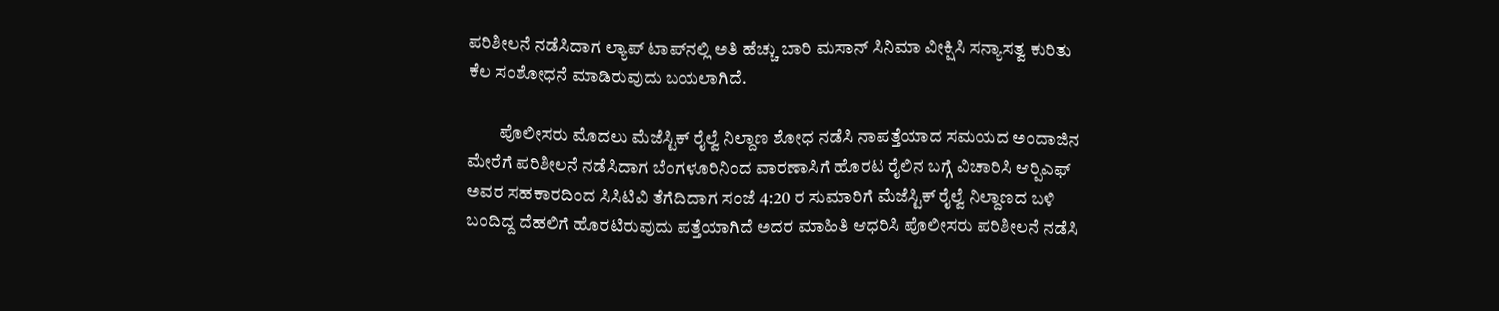ಪರಿಶೀಲನೆ ನಡೆಸಿದಾಗ ಲ್ಯಾಪ್ ಟಾಪ್‍ನಲ್ಲಿ ಅತಿ ಹೆಚ್ಚು ಬಾರಿ ಮಸಾನ್ ಸಿನಿಮಾ ವೀಕ್ಷಿಸಿ ಸನ್ಯಾಸತ್ವ ಕುರಿತು ಕೆಲ ಸಂಶೋಧನೆ ಮಾಡಿರುವುದು ಬಯಲಾಗಿದೆ.

         ಪೊಲೀಸರು ಮೊದಲು ಮೆಜೆಸ್ಟಿಕ್ ರೈಲ್ವೆ ನಿಲ್ದಾಣ ಶೋಧ ನಡೆಸಿ ನಾಪತ್ತೆಯಾದ ಸಮಯದ ಅಂದಾಜಿನ ಮೇರೆಗೆ ಪರಿಶೀಲನೆ ನಡೆಸಿದಾಗ ಬೆಂಗಳೂರಿನಿಂದ ವಾರಣಾಸಿಗೆ ಹೊರಟ ರೈಲಿನ ಬಗ್ಗೆ ವಿಚಾರಿಸಿ ಆರ್‍ಪಿಎಫ್  ಅವರ ಸಹಕಾರದಿಂದ ಸಿಸಿಟಿವಿ ತೆಗೆದಿದಾಗ ಸಂಜೆ 4:20 ರ ಸುಮಾರಿಗೆ ಮೆಜೆಸ್ಟಿಕ್ ರೈಲ್ವೆ ನಿಲ್ದಾಣದ ಬಳಿ ಬಂದಿದ್ದ ದೆಹಲಿಗೆ ಹೊರಟಿರುವುದು ಪತ್ತೆಯಾಗಿದೆ ಅದರ ಮಾಹಿತಿ ಆಧರಿಸಿ ಪೊಲೀಸರು ಪರಿಶೀಲನೆ ನಡೆಸಿ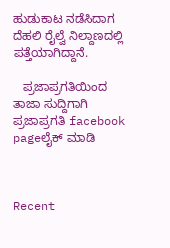ಹುಡುಕಾಟ ನಡೆಸಿದಾಗ ದೆಹಲಿ ರೈಲ್ವೆ ನಿಲ್ದಾಣದಲ್ಲಿ ಪತ್ತೆಯಾಗಿದ್ದಾನೆ.

   ಪ್ರಜಾಪ್ರಗತಿಯಿಂದ ತಾಜಾ ಸುದ್ದಿಗಾಗಿ ಪ್ರಜಾಪ್ರಗತಿ facebook pageಲೈಕ್ ಮಾಡಿ



Recent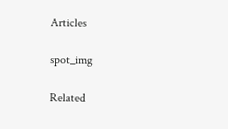Articles

spot_img

Related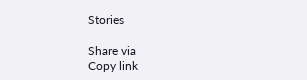Stories

Share via
Copy link